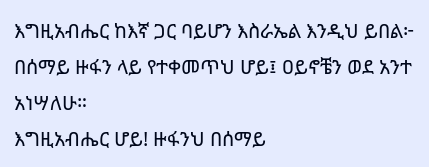እግዚአብሔር ከእኛ ጋር ባይሆን እስራኤል እንዲህ ይበል፦
በሰማይ ዙፋን ላይ የተቀመጥህ ሆይ፤ ዐይኖቼን ወደ አንተ አነሣለሁ።
እግዚአብሔር ሆይ! ዙፋንህ በሰማይ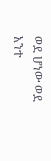ወደ ሆነው ወደ አንተ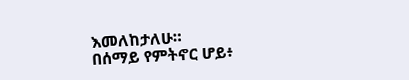እመለከታለሁ።
በሰማይ የምትኖር ሆይ፥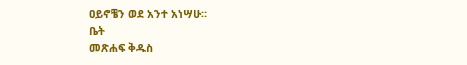ዐይኖቼን ወደ አንተ አነሣሁ።
ቤት
መጽሐፍ ቅዱስ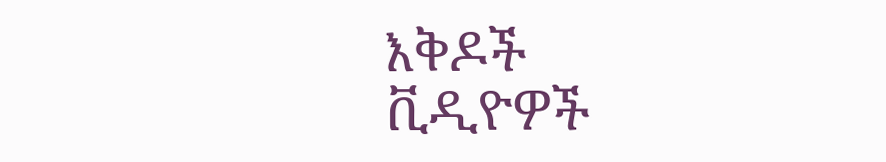እቅዶች
ቪዲዮዎች